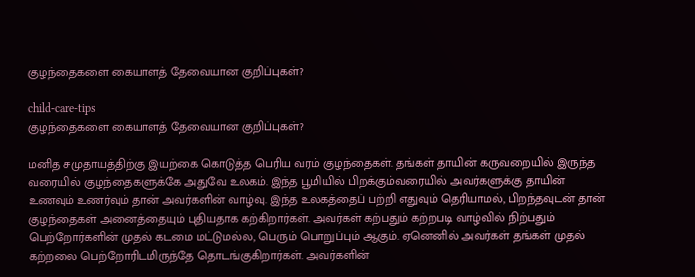குழந்தைகளை கையாளத் தேவையான குறிப்புகள்?

child-care-tips
குழந்தைகளை கையாளத் தேவையான குறிப்புகள்?

மனித சமுதாயத்திற்கு இயற்கை கொடுத்த பெரிய வரம் குழந்தைகள். தங்கள் தாயின் கருவறையில் இருந்த வரையில் குழந்தைகளுக்கே அதுவே உலகம். இந்த பூமியில் பிறக்கும்வரையில் அவர்களுக்கு தாயின் உணவும் உணர்வும் தான் அவர்களின் வாழ்வு. இந்த உலகத்தைப் பற்றி எதுவும் தெரியாமல், பிறந்தவுடன் தான் குழந்தைகள் அனைத்தையும் புதியதாக கற்கிறார்கள். அவர்கள் கற்பதும் கற்றபடி வாழ்வில் நிற்பதும் பெற்றோர்களின் முதல் கடமை மட்டுமல்ல, பெரும் பொறுப்பும் ஆகும். ஏனெனில் அவர்கள் தங்கள் முதல் கற்றலை பெற்றோரிடமிருந்தே தொடங்குகிறார்கள். அவர்களின்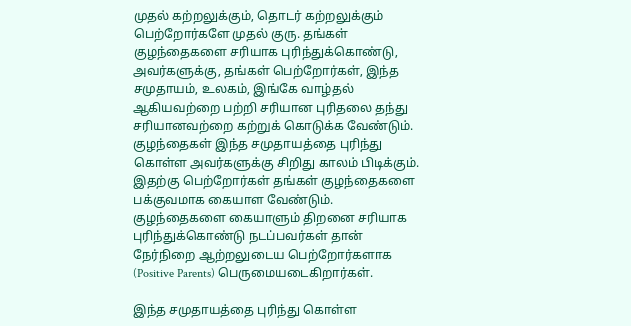முதல் கற்றலுக்கும், தொடர் கற்றலுக்கும் பெற்றோர்களே முதல் குரு. தங்கள் குழந்தைகளை சரியாக புரிந்துக்கொண்டு, அவர்களுக்கு, தங்கள் பெற்றோர்கள், இந்த சமுதாயம், உலகம், இங்கே வாழ்தல் ஆகியவற்றை பற்றி சரியான புரிதலை தந்து சரியானவற்றை கற்றுக் கொடுக்க வேண்டும். குழந்தைகள் இந்த சமுதாயத்தை புரிந்து கொள்ள அவர்களுக்கு சிறிது காலம் பிடிக்கும். இதற்கு பெற்றோர்கள் தங்கள் குழந்தைகளை பக்குவமாக கையாள வேண்டும். குழந்தைகளை கையாளும் திறனை சரியாக புரிந்துக்கொண்டு நடப்பவர்கள் தான் நேர்நிறை ஆற்றலுடைய பெற்றோர்களாக (Positive Parents) பெருமையடைகிறார்கள்.

இந்த சமுதாயத்தை புரிந்து கொள்ள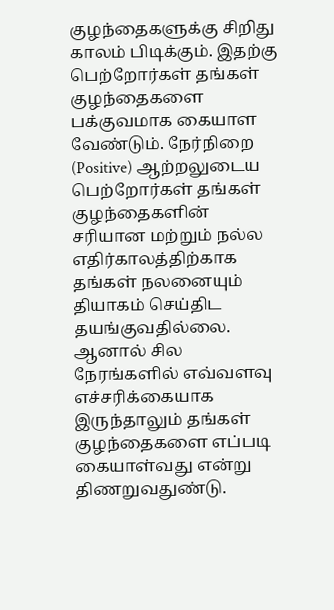குழந்தைகளுக்கு சிறிது காலம் பிடிக்கும். இதற்கு பெற்றோர்கள் தங்கள் குழந்தைகளை பக்குவமாக கையாள வேண்டும். நேர்நிறை (Positive) ஆற்றலுடைய பெற்றோர்கள் தங்கள் குழந்தைகளின் சரியான மற்றும் நல்ல எதிர்காலத்திற்காக தங்கள் நலனையும் தியாகம் செய்திட தயங்குவதில்லை. ஆனால் சில நேரங்களில் எவ்வளவு எச்சரிக்கையாக இருந்தாலும் தங்கள் குழந்தைகளை எப்படி கையாள்வது என்று திணறுவதுண்டு.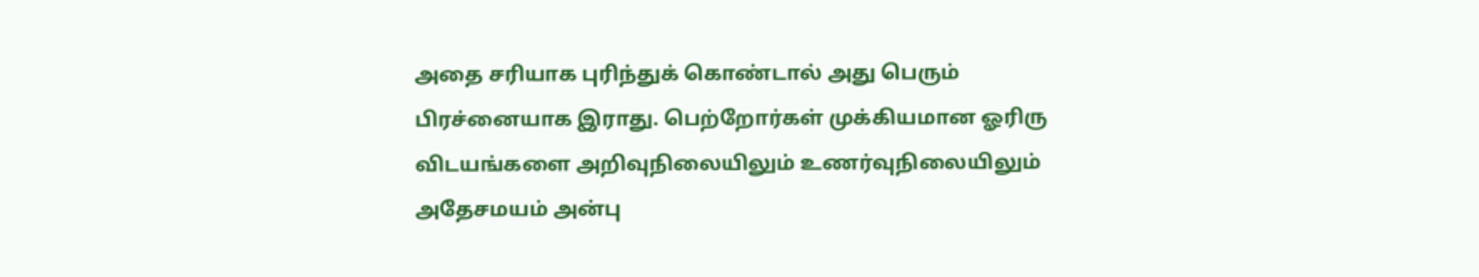அதை சரியாக புரிந்துக் கொண்டால் அது பெரும் பிரச்னையாக இராது. பெற்றோர்கள் முக்கியமான ஓரிரு விடயங்களை அறிவுநிலையிலும் உணர்வுநிலையிலும் அதேசமயம் அன்பு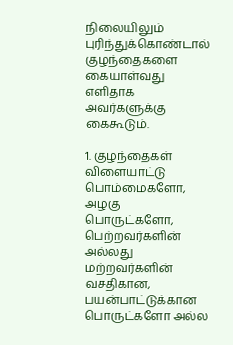நிலையிலும் புரிந்துக்கொண்டால் குழந்தைகளை கையாள்வது எளிதாக அவர்களுக்கு கைகூடும்.

1. குழந்தைகள் விளையாட்டு பொம்மைகளோ, அழகு பொருட்களோ, பெற்றவர்களின் அல்லது மற்றவர்களின் வசதிகான, பயன்பாட்டுக்கான பொருட்களோ அல்ல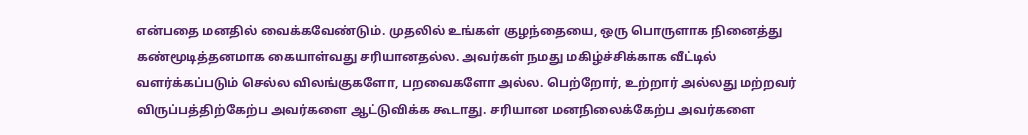என்பதை மனதில் வைக்கவேண்டும். முதலில் உங்கள் குழந்தையை, ஒரு பொருளாக நினைத்து கண்மூடித்தனமாக கையாள்வது சரியானதல்ல. அவர்கள் நமது மகிழ்ச்சிக்காக வீட்டில் வளர்க்கப்படும் செல்ல விலங்குகளோ, பறவைகளோ அல்ல. பெற்றோர், உற்றார் அல்லது மற்றவர் விருப்பத்திற்கேற்ப அவர்களை ஆட்டுவிக்க கூடாது. சரியான மனநிலைக்கேற்ப அவர்களை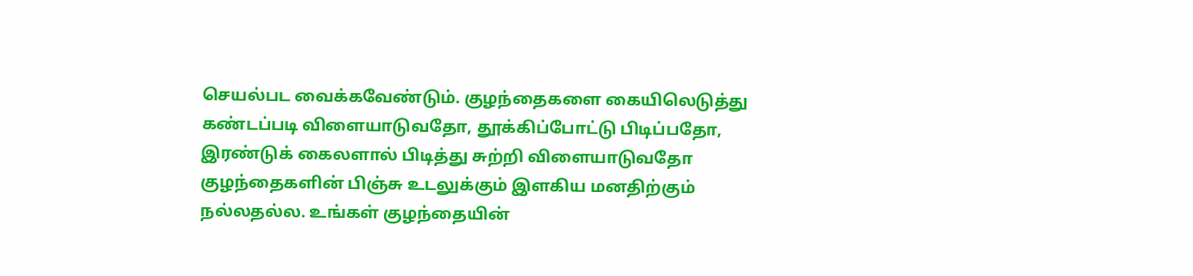செயல்பட வைக்கவேண்டும். குழந்தைகளை கையிலெடுத்து கண்டப்படி விளையாடுவதோ, தூக்கிப்போட்டு பிடிப்பதோ, இரண்டுக் கைலளால் பிடித்து சுற்றி விளையாடுவதோ குழந்தைகளின் பிஞ்சு உடலுக்கும் இளகிய மனதிற்கும் நல்லதல்ல. உங்கள் குழந்தையின்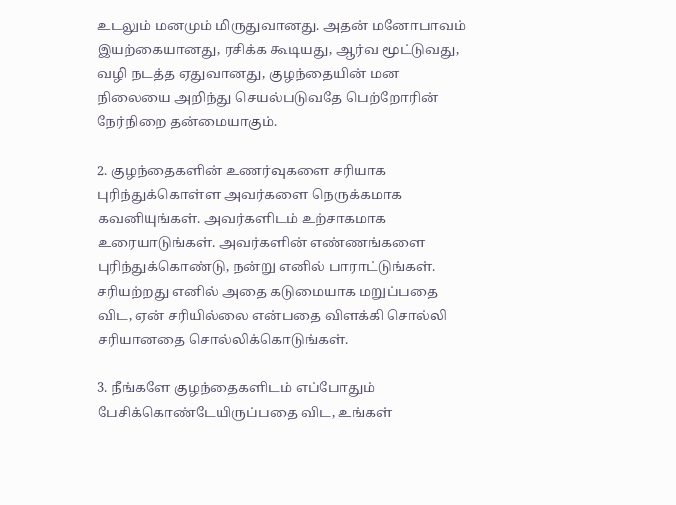உடலும் மனமும் மிருதுவானது. அதன் மனோபாவம் இயற்கையானது, ரசிக்க கூடியது, ஆர்வ மூட்டுவது, வழி நடத்த ஏதுவானது, குழந்தையின் மன நிலையை அறிந்து செயல்படுவதே பெற்றோரின் நேர்நிறை தன்மையாகும்.

2. குழந்தைகளின் உணர்வுகளை சரியாக புரிந்துக்கொள்ள அவர்களை நெருக்கமாக கவனியுங்கள். அவர்களிடம் உற்சாகமாக உரையாடுங்கள். அவர்களின் எண்ணங்களை புரிந்துக்கொண்டு, நன்று எனில் பாராட்டுங்கள். சரியற்றது எனில் அதை கடுமையாக மறுப்பதை விட, ஏன் சரியில்லை என்பதை விளக்கி சொல்லி சரியானதை சொல்லிக்கொடுங்கள்.

3. நீங்களே குழந்தைகளிடம் எப்போதும் பேசிக்கொண்டேயிருப்பதை விட, உங்கள்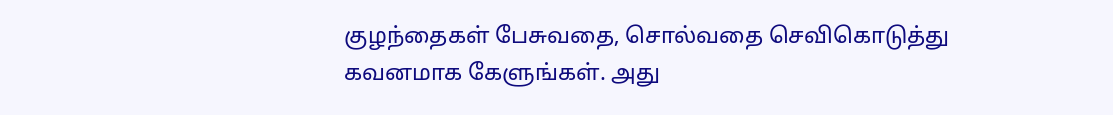குழந்தைகள் பேசுவதை, சொல்வதை செவிகொடுத்து கவனமாக கேளுங்கள். அது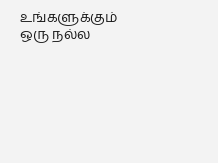உங்களுக்கும் ஒரு நல்ல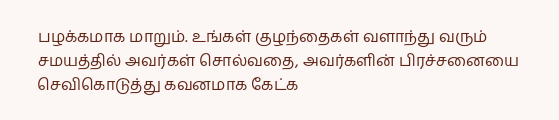பழக்கமாக மாறும். உங்கள் குழந்தைகள் வளாந்து வரும் சமயத்தில் அவர்கள் சொல்வதை, அவர்களின் பிரச்சனையை செவிகொடுத்து கவனமாக கேட்க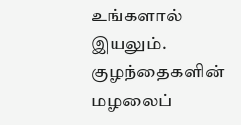உங்களால் இயலும். குழந்தைகளின் மழலைப்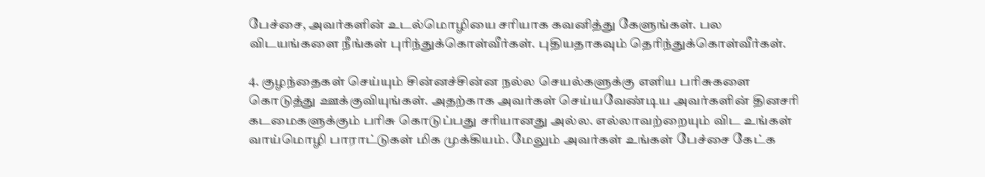பேச்சை, அவர்களின் உடல்மொழியை சரியாக கவனித்து கேளுங்கள். பல விடயங்களை நீங்கள் புரிந்துக்கொள்வீர்கள். புதியதாகவும் தெரிந்துக்கொள்வீர்கள்.

4. குழந்தைகள் செய்யும் சின்னச்சின்ன நல்ல செயல்களுக்கு எளிய பரிசுகளை கொடுத்து ஊக்குவியுங்கள். அதற்காக அவர்கள் செய்யவேண்டிய அவர்களின் தினசரி கடமைகளுக்கும் பரிசு கொடுப்பது சரியானது அல்ல. எல்லாவற்றையும் விட உங்கள் வாய்மொழி பாராட்டுகள் மிக முக்கியம். மேலும் அவர்கள் உங்கள் பேச்சை கேட்க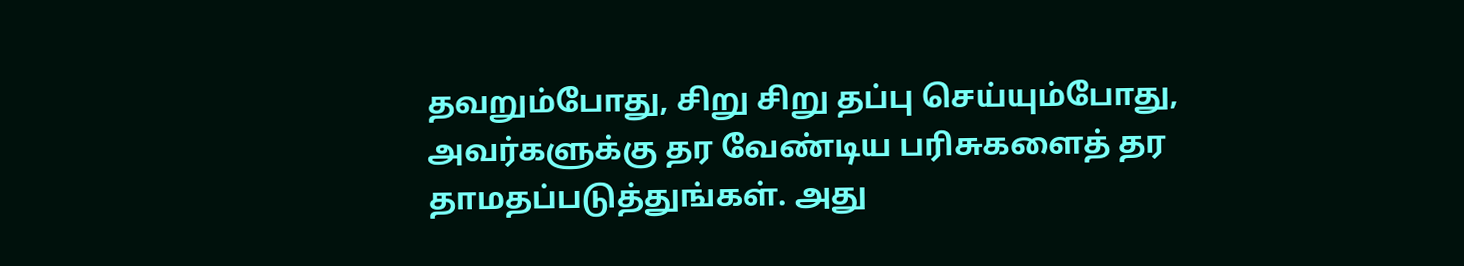தவறும்போது, சிறு சிறு தப்பு செய்யும்போது, அவர்களுக்கு தர வேண்டிய பரிசுகளைத் தர தாமதப்படுத்துங்கள். அது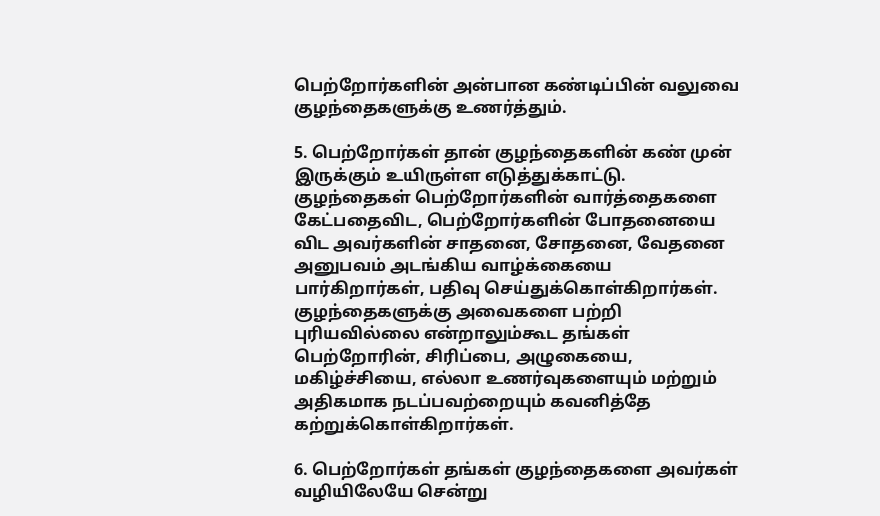பெற்றோர்களின் அன்பான கண்டிப்பின் வலுவை குழந்தைகளுக்கு உணர்த்தும்.

5. பெற்றோர்கள் தான் குழந்தைகளின் கண் முன் இருக்கும் உயிருள்ள எடுத்துக்காட்டு. குழந்தைகள் பெற்றோர்களின் வார்த்தைகளை கேட்பதைவிட, பெற்றோர்களின் போதனையை விட அவர்களின் சாதனை, சோதனை, வேதனை அனுபவம் அடங்கிய வாழ்க்கையை பார்கிறார்கள், பதிவு செய்துக்கொள்கிறார்கள். குழந்தைகளுக்கு அவைகளை பற்றி புரியவில்லை என்றாலும்கூட தங்கள் பெற்றோரின், சிரிப்பை, அழுகையை, மகிழ்ச்சியை, எல்லா உணர்வுகளையும் மற்றும் அதிகமாக நடப்பவற்றையும் கவனித்தே கற்றுக்கொள்கிறார்கள்.

6. பெற்றோர்கள் தங்கள் குழந்தைகளை அவர்கள் வழியிலேயே சென்று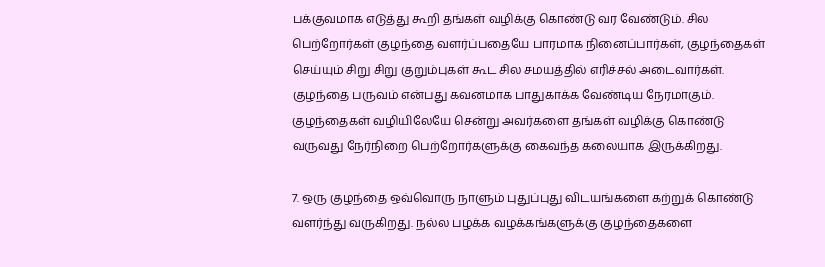பக்குவமாக எடுத்து கூறி தங்கள் வழிக்கு கொண்டு வர வேண்டும். சில பெற்றோர்கள் குழந்தை வளர்ப்பதையே பாரமாக நினைப்பார்கள், குழந்தைகள் செய்யும் சிறு சிறு குறும்புகள் கூட சில சமயத்தில் எரிச்சல் அடைவார்கள். குழந்தை பருவம் என்பது கவனமாக பாதுகாக்க வேண்டிய நேரமாகும். குழந்தைகள் வழியிலேயே சென்று அவர்களை தங்கள் வழிக்கு கொண்டு வருவது நேர்நிறை பெற்றோர்களுக்கு கைவந்த கலையாக இருக்கிறது.

7. ஒரு குழந்தை ஒவ்வொரு நாளும் புதுப்புது விடயங்களை கற்றுக் கொண்டு வளர்ந்து வருகிறது. நல்ல பழக்க வழக்கங்களுக்கு குழந்தைகளை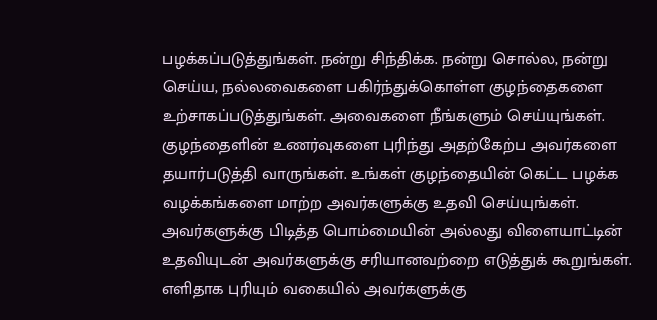பழக்கப்படுத்துங்கள். நன்று சிந்திக்க. நன்று சொல்ல, நன்று செய்ய, நல்லவைகளை பகிர்ந்துக்கொள்ள குழந்தைகளை உற்சாகப்படுத்துங்கள். அவைகளை நீங்களும் செய்யுங்கள். குழந்தைளின் உணர்வுகளை புரிந்து அதற்கேற்ப அவர்களை தயார்படுத்தி வாருங்கள். உங்கள் குழந்தையின் கெட்ட பழக்க வழக்கங்களை மாற்ற அவர்களுக்கு உதவி செய்யுங்கள். அவர்களுக்கு பிடித்த பொம்மையின் அல்லது விளையாட்டின் உதவியுடன் அவர்களுக்கு சரியானவற்றை எடுத்துக் கூறுங்கள். எளிதாக புரியும் வகையில் அவர்களுக்கு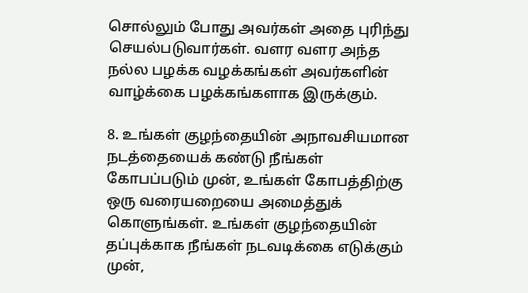சொல்லும் போது அவர்கள் அதை புரிந்து செயல்படுவார்கள். வளர வளர அந்த நல்ல பழக்க வழக்கங்கள் அவர்களின் வாழ்க்கை பழக்கங்களாக இருக்கும்.

8. உங்கள் குழந்தையின் அநாவசியமான நடத்தையைக் கண்டு நீங்கள் கோபப்படும் முன், உங்கள் கோபத்திற்கு ஒரு வரையறையை அமைத்துக் கொளுங்கள். உங்கள் குழந்தையின் தப்புக்காக நீங்கள் நடவடிக்கை எடுக்கும் முன்,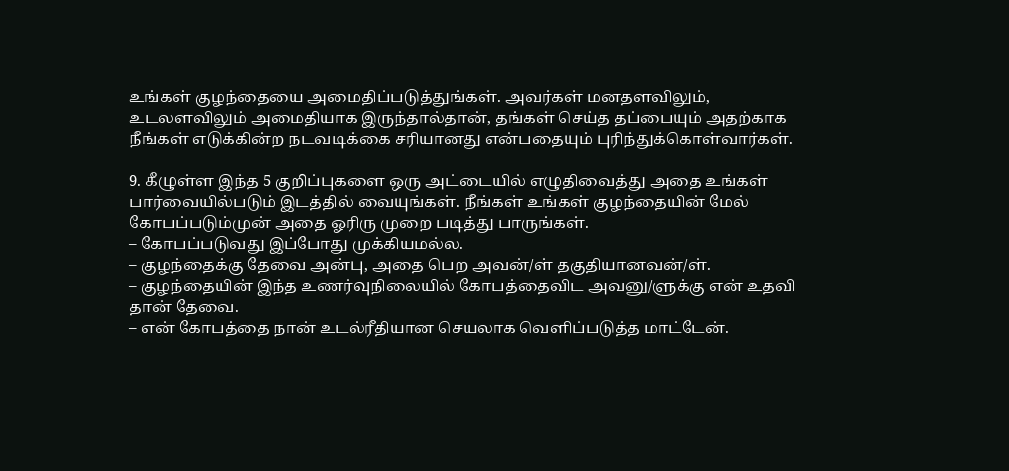உங்கள் குழந்தையை அமைதிப்படுத்துங்கள். அவர்கள் மனதளவிலும், உடலளவிலும் அமைதியாக இருந்தால்தான், தங்கள் செய்த தப்பையும் அதற்காக நீங்கள் எடுக்கின்ற நடவடிக்கை சரியானது என்பதையும் புரிந்துக்கொள்வார்கள்.

9. கீழுள்ள இந்த 5 குறிப்புகளை ஒரு அட்டையில் எழுதிவைத்து அதை உங்கள் பார்வையில்படும் இடத்தில் வையுங்கள். நீங்கள் உங்கள் குழந்தையின் மேல் கோபப்படும்முன் அதை ஓரிரு முறை படித்து பாருங்கள்.
– கோபப்படுவது இப்போது முக்கியமல்ல.
– குழந்தைக்கு தேவை அன்பு, அதை பெற அவன்/ள் தகுதியானவன்/ள்.
– குழந்தையின் இந்த உணர்வுநிலையில் கோபத்தைவிட அவனு/ளுக்கு என் உதவி தான் தேவை.
– என் கோபத்தை நான் உடல்ரீதியான செயலாக வெளிப்படுத்த மாட்டேன்.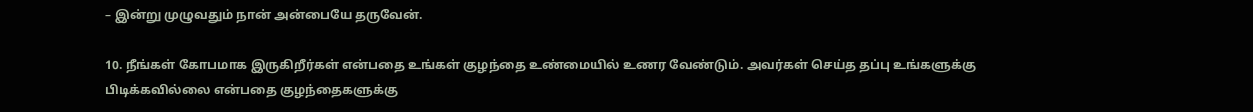– இன்று முழுவதும் நான் அன்பையே தருவேன்.

10. நீங்கள் கோபமாக இருகிறீர்கள் என்பதை உங்கள் குழந்தை உண்மையில் உணர வேண்டும். அவர்கள் செய்த தப்பு உங்களுக்கு பிடிக்கவில்லை என்பதை குழந்தைகளுக்கு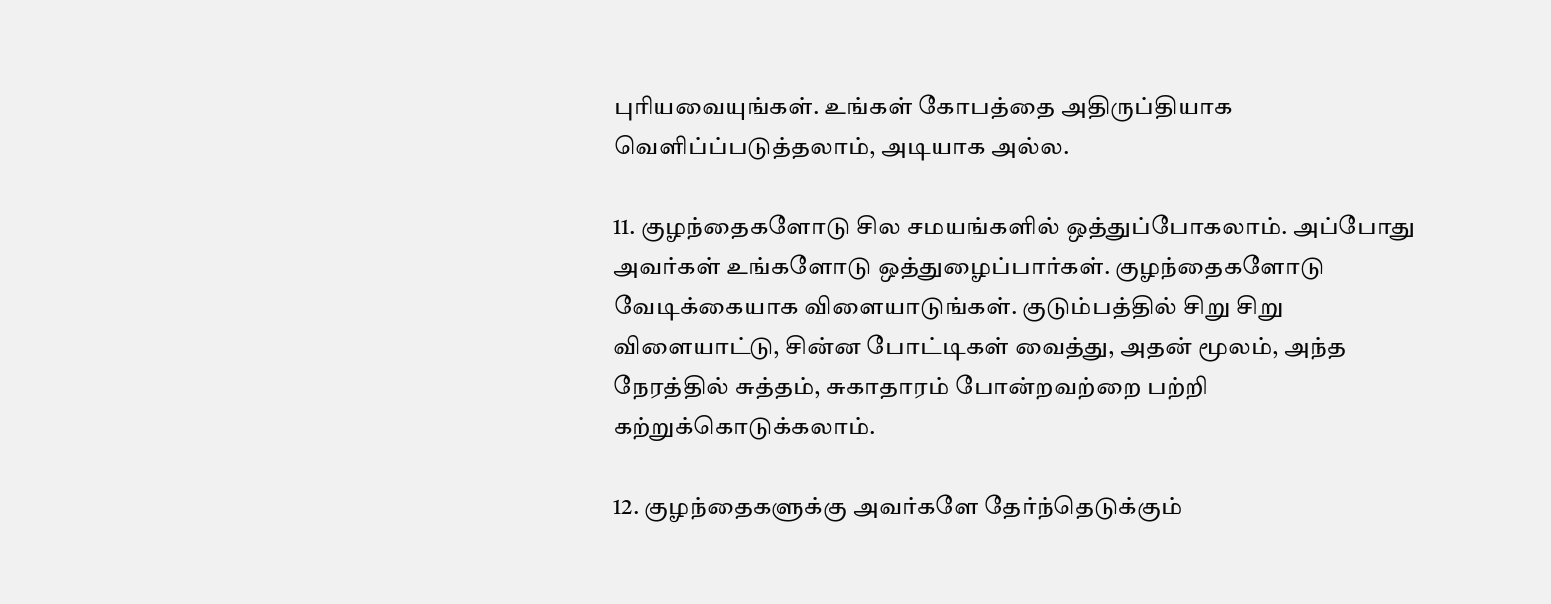புரியவையுங்கள். உங்கள் கோபத்தை அதிருப்தியாக வெளிப்ப்படுத்தலாம், அடியாக அல்ல.

11. குழந்தைகளோடு சில சமயங்களில் ஒத்துப்போகலாம். அப்போது அவர்கள் உங்களோடு ஒத்துழைப்பார்கள். குழந்தைகளோடு வேடிக்கையாக விளையாடுங்கள். குடும்பத்தில் சிறு சிறு விளையாட்டு, சின்ன போட்டிகள் வைத்து, அதன் மூலம், அந்த நேரத்தில் சுத்தம், சுகாதாரம் போன்றவற்றை பற்றி கற்றுக்கொடுக்கலாம்.

12. குழந்தைகளுக்கு அவர்களே தேர்ந்தெடுக்கும்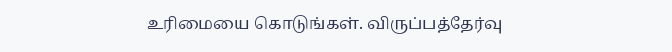உரிமையை கொடுங்கள். விருப்பத்தேர்வு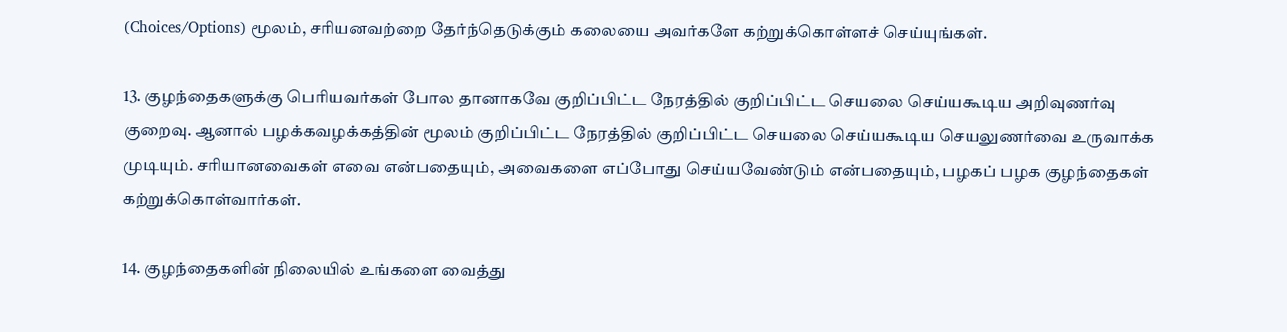(Choices/Options) மூலம், சரியனவற்றை தேர்ந்தெடுக்கும் கலையை அவர்களே கற்றுக்கொள்ளச் செய்யுங்கள்.

13. குழந்தைகளுக்கு பெரியவர்கள் போல தானாகவே குறிப்பிட்ட நேரத்தில் குறிப்பிட்ட செயலை செய்யகூடிய அறிவுணர்வு குறைவு. ஆனால் பழக்கவழக்கத்தின் மூலம் குறிப்பிட்ட நேரத்தில் குறிப்பிட்ட செயலை செய்யகூடிய செயலுணர்வை உருவாக்க முடியும். சரியானவைகள் எவை என்பதையும், அவைகளை எப்போது செய்யவேண்டும் என்பதையும், பழகப் பழக குழந்தைகள் கற்றுக்கொள்வார்கள்.

14. குழந்தைகளின் நிலையில் உங்களை வைத்து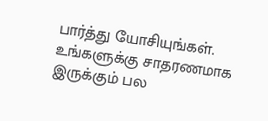பார்த்து யோசியுங்கள். உங்களுக்கு சாதரணமாக இருக்கும் பல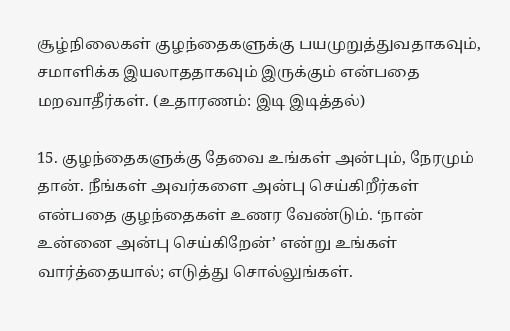சூழ்நிலைகள் குழந்தைகளுக்கு பயமுறுத்துவதாகவும், சமாளிக்க இயலாததாகவும் இருக்கும் என்பதை மறவாதீர்கள். (உதாரணம்: இடி இடித்தல்)

15. குழந்தைகளுக்கு தேவை உங்கள் அன்பும், நேரமும் தான். நீங்கள் அவர்களை அன்பு செய்கிறீர்கள் என்பதை குழந்தைகள் உணர வேண்டும். ‘நான் உன்னை அன்பு செய்கிறேன்’ என்று உங்கள் வார்த்தையால்; எடுத்து சொல்லுங்கள்.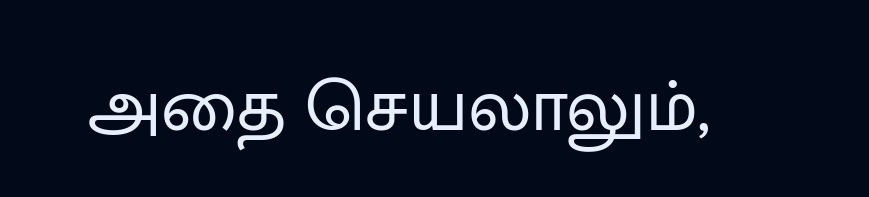அதை செயலாலும்,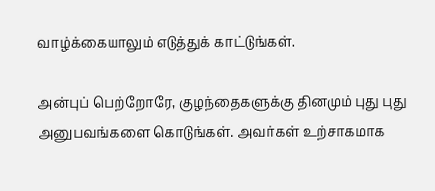வாழ்க்கையாலும் எடுத்துக் காட்டுங்கள்.

அன்புப் பெற்றோரே, குழந்தைகளுக்கு தினமும் புது புது அனுபவங்களை கொடுங்கள். அவர்கள் உற்சாகமாக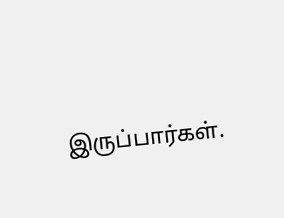இருப்பார்கள்.